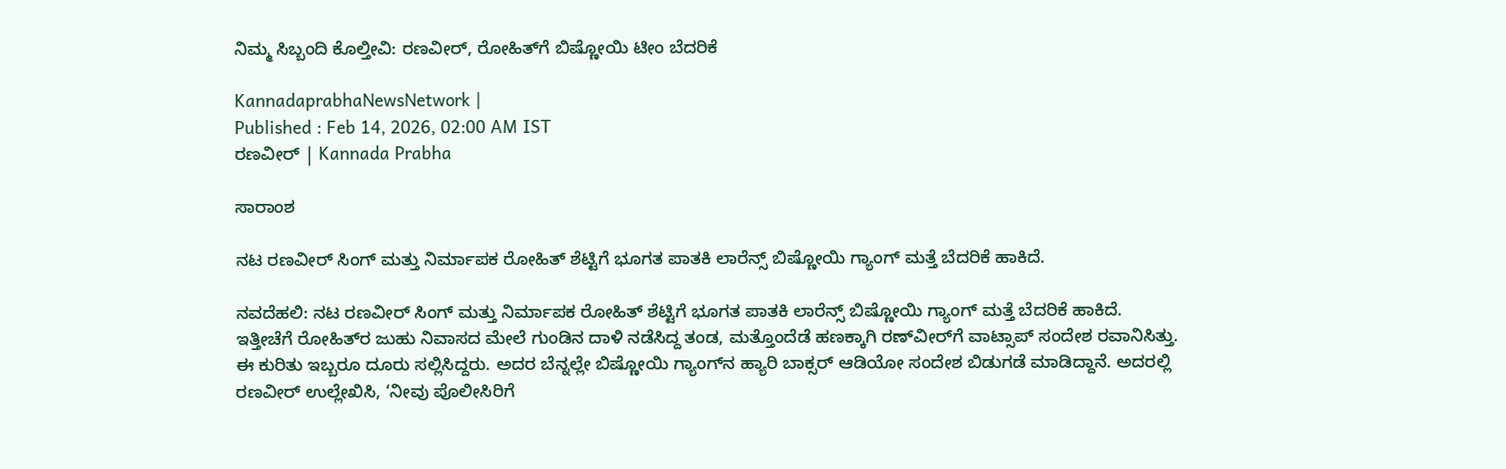ನಿಮ್ಮ ಸಿಬ್ಬಂದಿ ಕೊಲ್ತೀವಿ: ರಣವೀರ್‌, ರೋಹಿತ್‌ಗೆ ಬಿಷ್ಣೋಯಿ ಟೀಂ ಬೆದರಿಕೆ

KannadaprabhaNewsNetwork |
Published : Feb 14, 2026, 02:00 AM IST
ರಣವೀರ್‌ | Kannada Prabha

ಸಾರಾಂಶ

ನಟ ರಣವೀರ್‌ ಸಿಂಗ್‌ ಮತ್ತು ನಿರ್ಮಾಪಕ ರೋಹಿತ್‌ ಶೆಟ್ಟಿಗೆ ಭೂಗತ ಪಾತಕಿ ಲಾರೆನ್ಸ್‌ ಬಿಷ್ಣೋಯಿ ಗ್ಯಾಂಗ್‌ ಮತ್ತೆ ಬೆದರಿಕೆ ಹಾಕಿದೆ.

ನವದೆಹಲಿ: ನಟ ರಣವೀರ್‌ ಸಿಂಗ್‌ ಮತ್ತು ನಿರ್ಮಾಪಕ ರೋಹಿತ್‌ ಶೆಟ್ಟಿಗೆ ಭೂಗತ ಪಾತಕಿ ಲಾರೆನ್ಸ್‌ ಬಿಷ್ಣೋಯಿ ಗ್ಯಾಂಗ್‌ ಮತ್ತೆ ಬೆದರಿಕೆ ಹಾಕಿದೆ. ಇತ್ತೀಚೆಗೆ ರೋಹಿತ್‌ರ ಜುಹು ನಿವಾಸದ ಮೇಲೆ ಗುಂಡಿನ ದಾಳಿ ನಡೆಸಿದ್ದ ತಂಡ, ಮತ್ತೊಂದೆಡೆ ಹಣಕ್ಕಾಗಿ ರಣ್‌ವೀರ್‌ಗೆ ವಾಟ್ಸಾಪ್‌ ಸಂದೇಶ ರವಾನಿಸಿತ್ತು. ಈ ಕುರಿತು ಇಬ್ಬರೂ ದೂರು ಸಲ್ಲಿಸಿದ್ದರು. ಅದರ ಬೆನ್ನಲ್ಲೇ ಬಿಷ್ಣೋಯಿ ಗ್ಯಾಂಗ್‌ನ ಹ್ಯಾರಿ ಬಾಕ್ಸರ್‌ ಆಡಿಯೋ ಸಂದೇಶ ಬಿಡುಗಡೆ ಮಾಡಿದ್ದಾನೆ. ಅದರಲ್ಲಿ ರಣವೀರ್‌ ಉಲ್ಲೇಖಿಸಿ, ‘ನೀವು ಪೊಲೀಸಿರಿಗೆ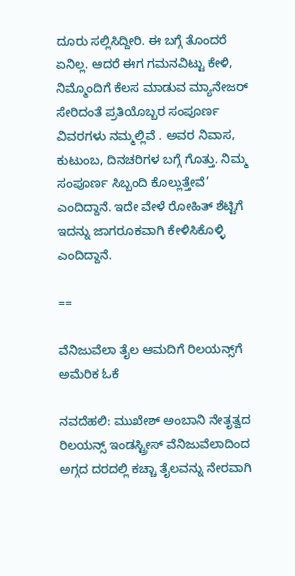ದೂರು ಸಲ್ಲಿಸಿದ್ದೀರಿ. ಈ ಬಗ್ಗೆ ತೊಂದರೆ ಏನಿಲ್ಲ. ಆದರೆ ಈಗ ಗಮನವಿಟ್ಟು ಕೇಳಿ, ನಿಮ್ಮೊಂದಿಗೆ ಕೆಲಸ ಮಾಡುವ ಮ್ಯಾನೇಜರ್‌ ಸೇರಿದಂತೆ ಪ್ರತಿಯೊಬ್ಬರ ಸಂಪೂರ್ಣ ವಿವರಗಳು ನಮ್ಮಲ್ಲಿವೆ . ಅವರ ನಿವಾಸ, ಕುಟುಂಬ, ದಿನಚರಿಗಳ ಬಗ್ಗೆ ಗೊತ್ತು. ನಿಮ್ಮ ಸಂಪೂರ್ಣ ಸಿಬ್ಬಂದಿ ಕೊಲ್ಲುತ್ತೇವೆ’ ಎಂದಿದ್ದಾನೆ. ಇದೇ ವೇಳೆ ರೋಹಿತ್‌ ಶೆಟ್ಟಿಗೆ ಇದನ್ನು ಜಾಗರೂಕವಾಗಿ ಕೇಳಿಸಿಕೊಳ್ಳಿ ಎಂದಿದ್ದಾನೆ.

==

ವೆನಿಜುವೆಲಾ ತೈಲ ಆಮದಿಗೆ ರಿಲಯನ್ಸ್‌ಗೆ ಅಮೆರಿಕ ಓಕೆ

ನವದೆಹಲಿ: ಮುಖೇಶ್‌ ಅಂಬಾನಿ ನೇತೃತ್ವದ ರಿಲಯನ್ಸ್‌ ಇಂಡಸ್ಟ್ರೀಸ್‌ ವೆನಿಜುವೆಲಾದಿಂದ ಅಗ್ಗದ ದರದಲ್ಲಿ ಕಚ್ಚಾ ತೈಲವನ್ನು ನೇರವಾಗಿ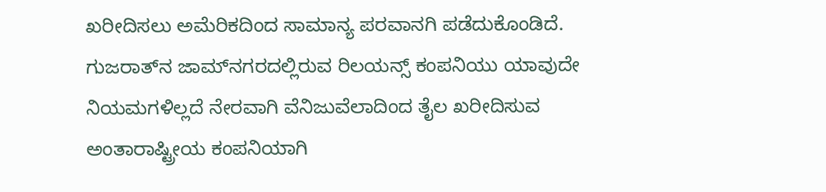ಖರೀದಿಸಲು ಅಮೆರಿಕದಿಂದ ಸಾಮಾನ್ಯ ಪರವಾನಗಿ ಪಡೆದುಕೊಂಡಿದೆ. ಗುಜರಾತ್‌ನ ಜಾಮ್‌ನಗರದಲ್ಲಿರುವ ರಿಲಯನ್ಸ್‌ ಕಂಪನಿಯು ಯಾವುದೇ ನಿಯಮಗಳಿಲ್ಲದೆ ನೇರವಾಗಿ ವೆನಿಜುವೆಲಾದಿಂದ ತೈಲ ಖರೀದಿಸುವ ಅಂತಾರಾಷ್ಟ್ರೀಯ ಕಂಪನಿಯಾಗಿ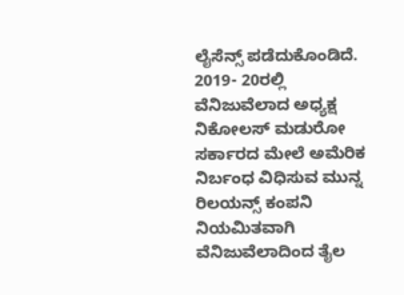ಲೈಸೆನ್ಸ್‌ ಪಡೆದುಕೊಂಡಿದೆ. 2019- 20ರಲ್ಲಿ ವೆನಿಜುವೆಲಾದ ಅಧ್ಯಕ್ಷ ನಿಕೋಲಸ್‌ ಮಡುರೋ ಸರ್ಕಾರದ ಮೇಲೆ ಅಮೆರಿಕ ನಿರ್ಬಂಧ ವಿಧಿಸುವ ಮುನ್ನ ರಿಲಯನ್ಸ್‌ ಕಂಪನಿ ನಿಯಮಿತವಾಗಿ ವೆನಿಜುವೆಲಾದಿಂದ ತೈಲ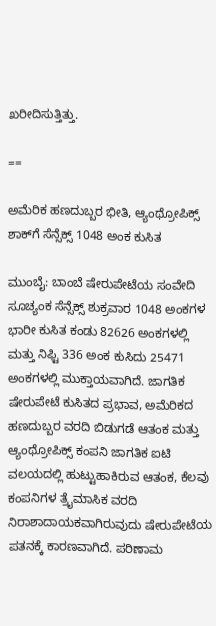ಖರೀದಿಸುತ್ತಿತ್ತು.

==

ಅಮೆರಿಕ ಹಣದುಬ್ಬರ ಭೀತಿ, ಆ್ಯಂಥ್ರೋಪಿಕ್ಸ್‌ ಶಾಕ್‌ಗೆ ಸೆನ್ಸೆಕ್ಸ್‌ 1048 ಅಂಕ ಕುಸಿತ

ಮುಂಬೈ: ಬಾಂಬೆ ಷೇರುಪೇಟೆಯ ಸಂವೇದಿ ಸೂಚ್ಯಂಕ ಸೆನ್ಸೆಕ್ಸ್‌ ಶುಕ್ರವಾರ 1048 ಅಂಕಗಳ ಭಾರೀ ಕುಸಿತ ಕಂಡು 82626 ಅಂಕಗಳಲ್ಲಿ ಮತ್ತು ನಿಫ್ಟಿ 336 ಅಂಕ ಕುಸಿದು 25471 ಅಂಕಗಳಲ್ಲಿ ಮುಕ್ತಾಯವಾಗಿದೆ. ಜಾಗತಿಕ ಷೇರುಪೇಟೆ ಕುಸಿತದ ಪ್ರಭಾವ, ಅಮೆರಿಕದ ಹಣದುಬ್ಬರ ವರದಿ ಬಿಡುಗಡೆ ಆತಂಕ ಮತ್ತು ಆ್ಯಂಥ್ರೋಪಿಕ್ಸ್‌ ಕಂಪನಿ ಜಾಗತಿಕ ಐಟಿ ವಲಯದಲ್ಲಿ ಹುಟ್ಟುಹಾಕಿರುವ ಆತಂಕ, ಕೆಲವು ಕಂಪನಿಗಳ ತ್ರೈಮಾಸಿಕ ವರದಿ ನಿರಾಶಾದಾಯಕವಾಗಿರುವುದು ಷೇರುಪೇಟೆಯ ಪತನಕ್ಕೆ ಕಾರಣವಾಗಿದೆ. ಪರಿಣಾಮ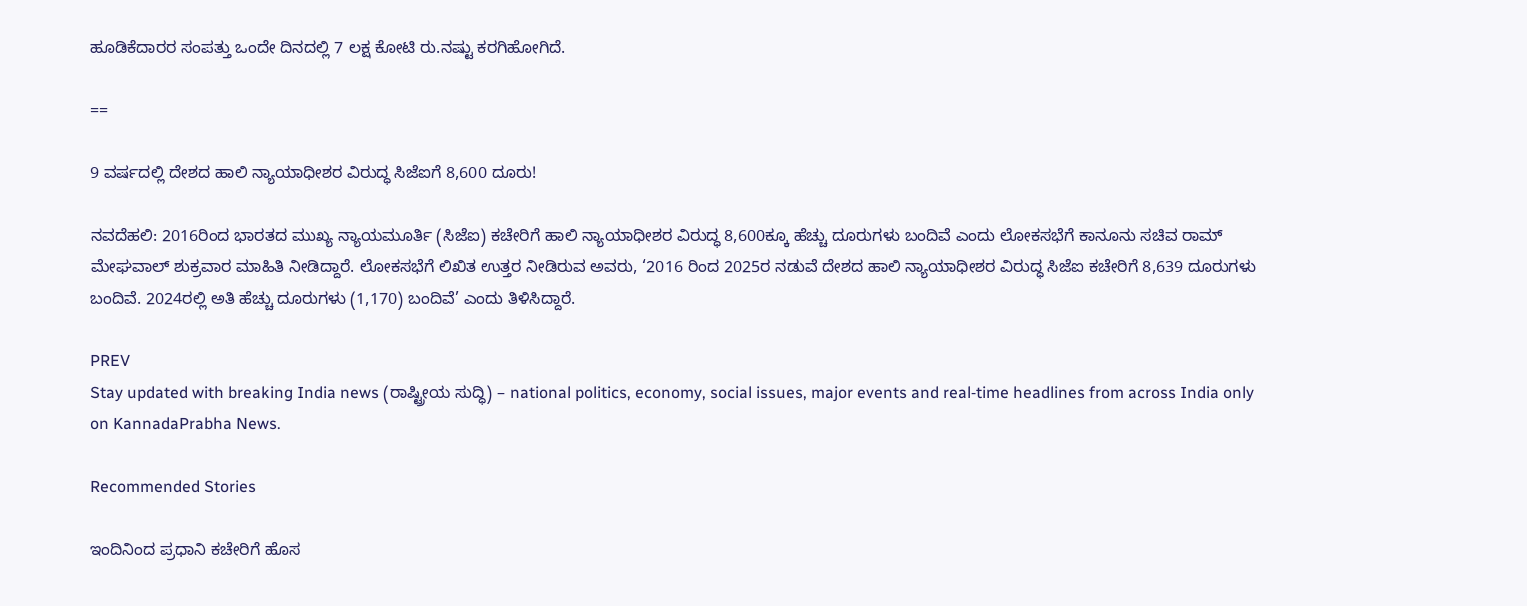ಹೂಡಿಕೆದಾರರ ಸಂಪತ್ತು ಒಂದೇ ದಿನದಲ್ಲಿ 7 ಲಕ್ಷ ಕೋಟಿ ರು.ನಷ್ಟು ಕರಗಿಹೋಗಿದೆ.

==

9 ವರ್ಷದಲ್ಲಿ ದೇಶದ ಹಾಲಿ ನ್ಯಾಯಾಧೀಶರ ವಿರುದ್ಧ ಸಿಜೆಐಗೆ 8,600 ದೂರು!

ನವದೆಹಲಿ: 2016ರಿಂದ ಭಾರತದ ಮುಖ್ಯ ನ್ಯಾಯಮೂರ್ತಿ (ಸಿಜೆಐ) ಕಚೇರಿಗೆ ಹಾಲಿ ನ್ಯಾಯಾಧೀಶರ ವಿರುದ್ಧ 8,600ಕ್ಕೂ ಹೆಚ್ಚು ದೂರುಗಳು ಬಂದಿವೆ ಎಂದು ಲೋಕಸಭೆಗೆ ಕಾನೂನು ಸಚಿವ ರಾಮ್‌ ಮೇಘವಾಲ್‌ ಶುಕ್ರವಾರ ಮಾಹಿತಿ ನೀಡಿದ್ದಾರೆ. ಲೋಕಸಭೆಗೆ ಲಿಖಿತ ಉತ್ತರ ನೀಡಿರುವ ಅವರು, ‘2016 ರಿಂದ 2025ರ ನಡುವೆ ದೇಶದ ಹಾಲಿ ನ್ಯಾಯಾಧೀಶರ ವಿರುದ್ಧ ಸಿಜೆಐ ಕಚೇರಿಗೆ 8,639 ದೂರುಗಳು ಬಂದಿವೆ. 2024ರಲ್ಲಿ ಅತಿ ಹೆಚ್ಚು ದೂರುಗಳು (1,170) ಬಂದಿವೆ’ ಎಂದು ತಿಳಿಸಿದ್ದಾರೆ.

PREV
Stay updated with breaking India news (ರಾಷ್ಟ್ರೀಯ ಸುದ್ಧಿ) – national politics, economy, social issues, major events and real‑time headlines from across India only on KannadaPrabha News.

Recommended Stories

ಇಂದಿನಿಂದ ಪ್ರಧಾನಿ ಕಚೇರಿಗೆ ಹೊಸ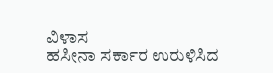ವಿ‍ಳಾಸ
ಹಸೀನಾ ಸರ್ಕಾರ ಉರುಳಿಸಿದ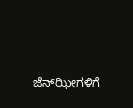ಜೆನ್‌ಝೀಗಳಿಗೆ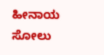ಹೀನಾಯ ಸೋಲು